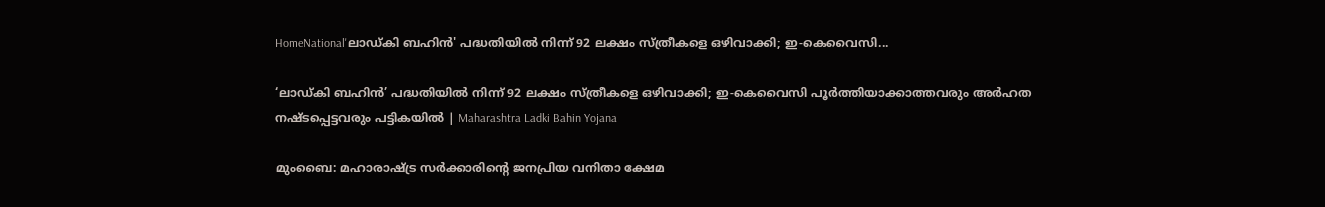HomeNational'ലാഡ്കി ബഹിൻ' പദ്ധതിയിൽ നിന്ന് 92 ലക്ഷം സ്ത്രീകളെ ഒഴിവാക്കി; ഇ-കെവൈസി...

‘ലാഡ്കി ബഹിൻ’ പദ്ധതിയിൽ നിന്ന് 92 ലക്ഷം സ്ത്രീകളെ ഒഴിവാക്കി; ഇ-കെവൈസി പൂർത്തിയാക്കാത്തവരും അർഹത നഷ്ടപ്പെട്ടവരും പട്ടികയിൽ | Maharashtra Ladki Bahin Yojana

മുംബൈ: മഹാരാഷ്ട്ര സർക്കാരിന്റെ ജനപ്രിയ വനിതാ ക്ഷേമ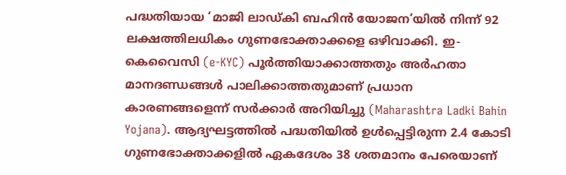പദ്ധതിയായ ‘മാജി ലാഡ്കി ബഹിൻ യോജന’യിൽ നിന്ന് 92 ലക്ഷത്തിലധികം ഗുണഭോക്താക്കളെ ഒഴിവാക്കി. ഇ-കെവൈസി (e-KYC) പൂർത്തിയാക്കാത്തതും അർഹതാ മാനദണ്ഡങ്ങൾ പാലിക്കാത്തതുമാണ് പ്രധാന കാരണങ്ങളെന്ന് സർക്കാർ അറിയിച്ചു (Maharashtra Ladki Bahin Yojana). ആദ്യഘട്ടത്തിൽ പദ്ധതിയിൽ ഉൾപ്പെട്ടിരുന്ന 2.4 കോടി ഗുണഭോക്താക്കളിൽ ഏകദേശം 38 ശതമാനം പേരെയാണ്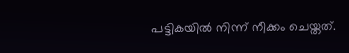പട്ടികയിൽ നിന്ന് നീക്കം ചെയ്തത്.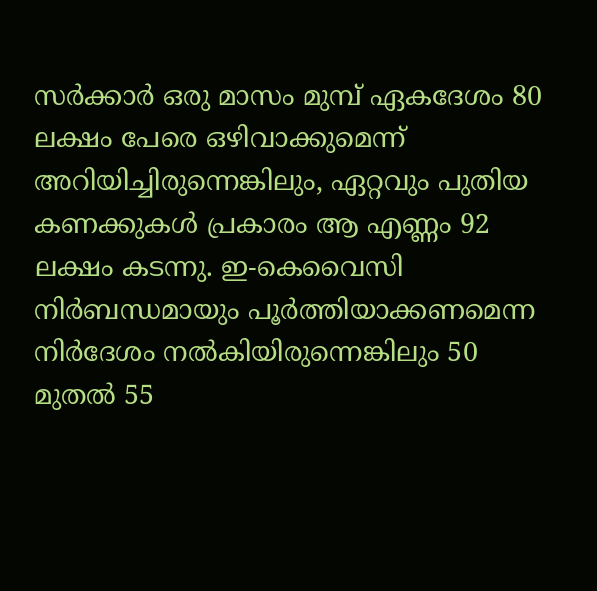സർക്കാർ ഒരു മാസം മുമ്പ് ഏകദേശം 80 ലക്ഷം പേരെ ഒഴിവാക്കുമെന്ന് അറിയിച്ചിരുന്നെങ്കിലും, ഏറ്റവും പുതിയ കണക്കുകൾ പ്രകാരം ആ എണ്ണം 92 ലക്ഷം കടന്നു. ഇ-കെവൈസി നിർബന്ധമായും പൂർത്തിയാക്കണമെന്ന നിർദേശം നൽകിയിരുന്നെങ്കിലും 50 മുതൽ 55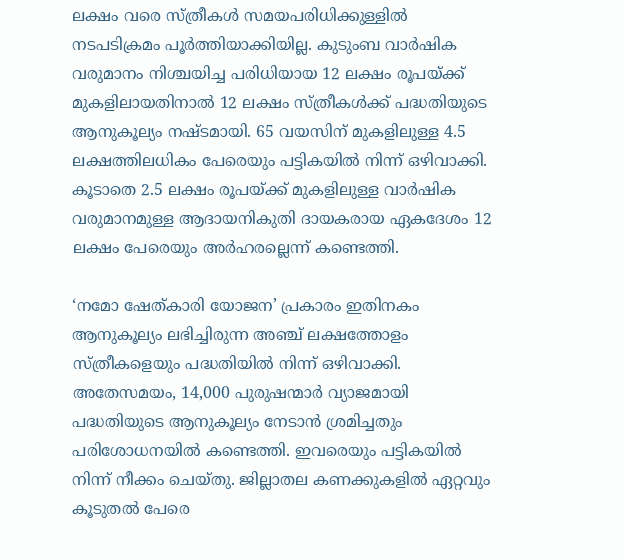ലക്ഷം വരെ സ്ത്രീകൾ സമയപരിധിക്കുള്ളിൽ നടപടിക്രമം പൂർത്തിയാക്കിയില്ല. കുടുംബ വാർഷിക വരുമാനം നിശ്ചയിച്ച പരിധിയായ 12 ലക്ഷം രൂപയ്ക്ക് മുകളിലായതിനാൽ 12 ലക്ഷം സ്ത്രീകൾക്ക് പദ്ധതിയുടെ ആനുകൂല്യം നഷ്ടമായി. 65 വയസിന് മുകളിലുള്ള 4.5 ലക്ഷത്തിലധികം പേരെയും പട്ടികയിൽ നിന്ന് ഒഴിവാക്കി. കൂടാതെ 2.5 ലക്ഷം രൂപയ്ക്ക് മുകളിലുള്ള വാർഷിക വരുമാനമുള്ള ആദായനികുതി ദായകരായ ഏകദേശം 12 ലക്ഷം പേരെയും അർഹരല്ലെന്ന് കണ്ടെത്തി.

‘നമോ ഷേത്‌കാരി യോജന’ പ്രകാരം ഇതിനകം ആനുകൂല്യം ലഭിച്ചിരുന്ന അഞ്ച് ലക്ഷത്തോളം സ്ത്രീകളെയും പദ്ധതിയിൽ നിന്ന് ഒഴിവാക്കി. അതേസമയം, 14,000 പുരുഷന്മാർ വ്യാജമായി പദ്ധതിയുടെ ആനുകൂല്യം നേടാൻ ശ്രമിച്ചതും പരിശോധനയിൽ കണ്ടെത്തി. ഇവരെയും പട്ടികയിൽ നിന്ന് നീക്കം ചെയ്തു. ജില്ലാതല കണക്കുകളിൽ ഏറ്റവും കൂടുതൽ പേരെ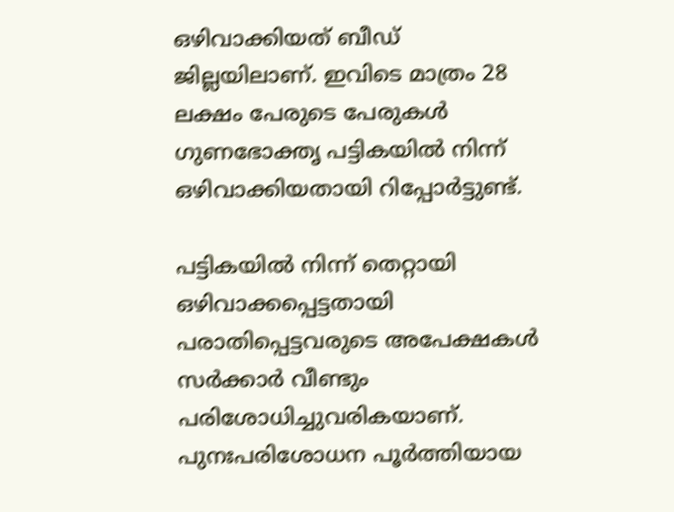ഒഴിവാക്കിയത് ബീഡ് ജില്ലയിലാണ്. ഇവിടെ മാത്രം 28 ലക്ഷം പേരുടെ പേരുകൾ ഗുണഭോക്തൃ പട്ടികയിൽ നിന്ന് ഒഴിവാക്കിയതായി റിപ്പോർട്ടുണ്ട്.

പട്ടികയിൽ നിന്ന് തെറ്റായി ഒഴിവാക്കപ്പെട്ടതായി പരാതിപ്പെട്ടവരുടെ അപേക്ഷകൾ സർക്കാർ വീണ്ടും പരിശോധിച്ചുവരികയാണ്. പുനഃപരിശോധന പൂർത്തിയായ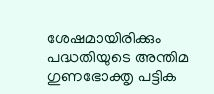ശേഷമായിരിക്കും പദ്ധതിയുടെ അന്തിമ ഗുണഭോക്തൃ പട്ടിക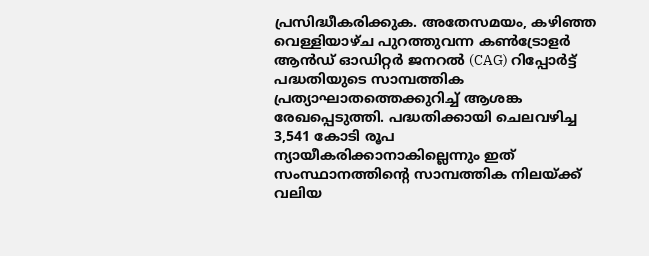പ്രസിദ്ധീകരിക്കുക. അതേസമയം, കഴിഞ്ഞ വെള്ളിയാഴ്ച പുറത്തുവന്ന കൺട്രോളർ ആൻഡ് ഓഡിറ്റർ ജനറൽ (CAG) റിപ്പോർട്ട് പദ്ധതിയുടെ സാമ്പത്തിക പ്രത്യാഘാതത്തെക്കുറിച്ച് ആശങ്ക രേഖപ്പെടുത്തി. പദ്ധതിക്കായി ചെലവഴിച്ച 3,541 കോടി രൂപ ന്യായീകരിക്കാനാകില്ലെന്നും ഇത് സംസ്ഥാനത്തിന്റെ സാമ്പത്തിക നിലയ്ക്ക് വലിയ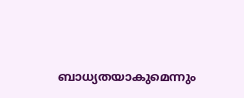ബാധ്യതയാകുമെന്നും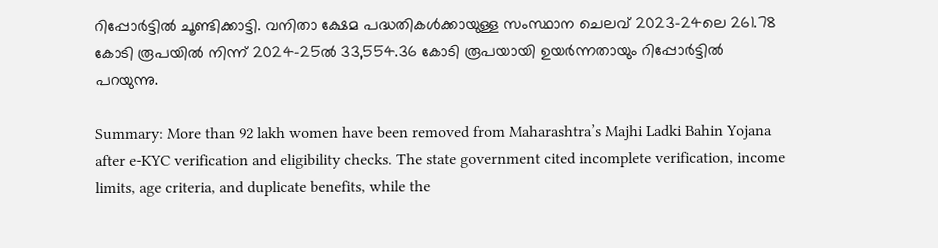റിപ്പോർട്ടിൽ ചൂണ്ടിക്കാട്ടി. വനിതാ ക്ഷേമ പദ്ധതികൾക്കായുള്ള സംസ്ഥാന ചെലവ് 2023-24ലെ 261.78 കോടി രൂപയിൽ നിന്ന് 2024-25ൽ 33,554.36 കോടി രൂപയായി ഉയർന്നതായും റിപ്പോർട്ടിൽ പറയുന്നു.

Summary: More than 92 lakh women have been removed from Maharashtra’s Majhi Ladki Bahin Yojana after e-KYC verification and eligibility checks. The state government cited incomplete verification, income limits, age criteria, and duplicate benefits, while the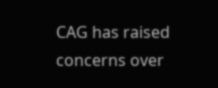CAG has raised concerns over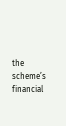the scheme’s financial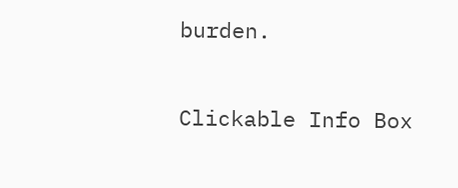burden.

Clickable Info Box